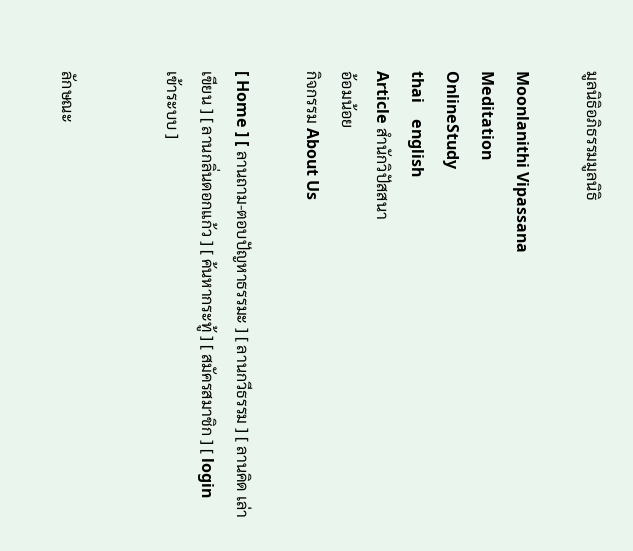มูลนิธิอภิธรรมมูลนิธิ

Moonlanithi Vipassana
Meditation
OnlineStudy
thai    english
Article สำนักวิปัสสนา
อ้อมน้อย
กิจกรรม About Us

[ Home ] [ ลานถาม-ตอบปัญหาธรรมะ ] [ ลานกวีธรรม ] [ ลานคิด เล่า เขียน ] [ ลานกลิ่นดอกแก้ว ] [ ค้นหากระทู้ ] [ สมัครสมาชิก ] [ login เข้าระบบ ]


ลักษณะ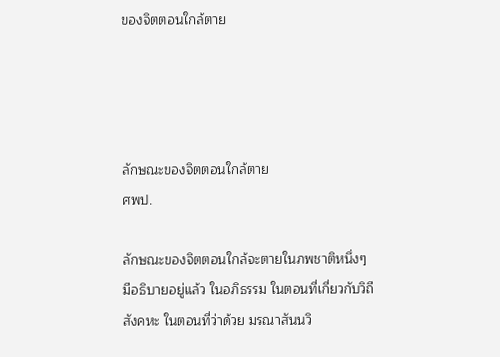ของจิตตอนใกล้ตาย




ลักษณะของจิตตอนใกล้ตาย
ศพป.

ลักษณะของจิตตอนใกล้จะตายในภพชาติหนึ่งๆ มีอธิบายอยู่แล้ว ในอภิธรรม ในตอนที่เกี่ยวกับวิถีสังคหะ ในตอนที่ว่าด้วย มรณาสันนวิ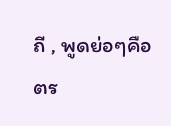ถี , พูดย่อๆคือตร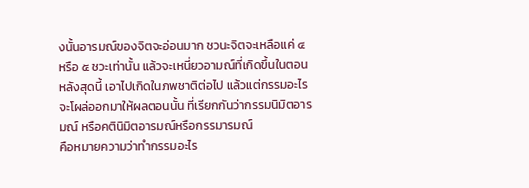งนั้นอารมณ์ของจิตจะอ่อนมาก ชวนะจิตจะเหลือแค่ ๔ หรือ ๕ ชวะเท่านั้น แล้วจะเหนี่ยวอามณ์ที่เกิดขึ้นในตอนหลังสุดนี้ เอาไปเกิดในภพชาติต่อไป แล้วแต่กรรมอะไรจะโผล่ออกมาให้ผลตอนนั้น ที่เรียกกันว่ากรรมนิมิตอารมณ์ หรือคตินิมิตอารมณ์หรือกรรมารมณ์
คือหมายความว่าทำกรรมอะไร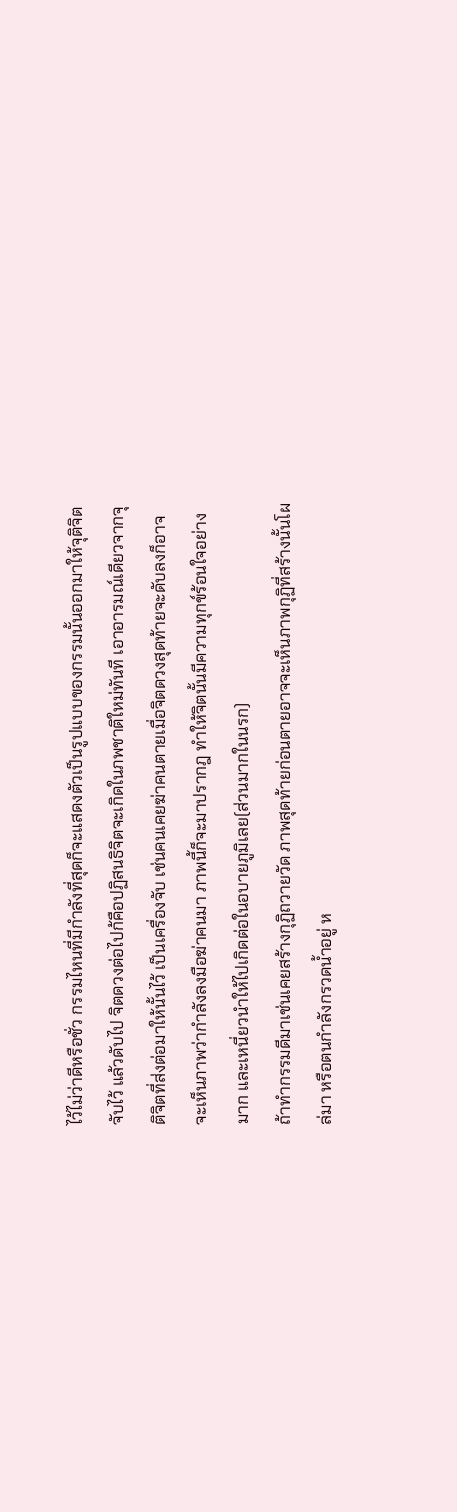ไว้ไม่ว่าดีหรือชั่ว กรรมไหนที่มีกำลังที่สุดก็จะแสดงตัวเป็นรูปแบบของกรรมนั้นออกมาให้จุติจิตจับไว้ แล้วดับไป จิตดวงต่อไปก้คือปฏิสนธิจิตจะเกิดในภพชาติใหม่ทันที เอาอารมณ์เดียวจากจุติจิตที่ส่งต่อมาให้นั้นไว้ เป็นเครื่องจับ เช่นคนเคยฆ่าคนตายเมื่อจิตดวงสุดท้ายจะดับลงก็อาจจะเห็นภาพว่ากำลังลงมือฆ่าคนมา ภาพนี้ก็จะมาปรากฎ ทำให้จิตนั้นมีความทุกข์ร้อนใจอย่างมาก และเหนี่ยวนำให้ไปเกิดต่อในอบายภูมิเลย(ส่วนมากในนรก)
ถ้าทำกรรมดีมาเช่นเคยสร้างกุฏิถวายวัด ภาพสุดท้ายก่อนตายอาจจะเห็นภาพกุฏิที่สร้างนั้นโผล่มา หรือตนกำลังกรวดน้ำอยู่ ห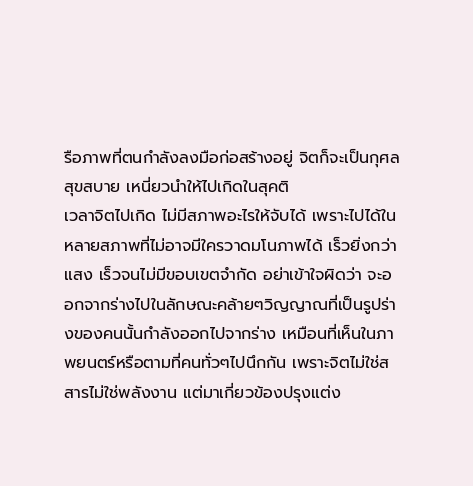รือภาพที่ตนกำลังลงมือก่อสร้างอยู่ จิตก็จะเป็นกุศลสุขสบาย เหนี่ยวนำให้ไปเกิดในสุคติ
เวลาจิตไปเกิด ไม่มีสภาพอะไรให้จับได้ เพราะไปได้ในหลายสภาพที่ไม่อาจมีใครวาดมโนภาพได้ เร็วยิ่งกว่าแสง เร็วจนไม่มีขอบเขตจำกัด อย่าเข้าใจผิดว่า จะออกจากร่างไปในลักษณะคล้ายๆวิญญาณที่เป็นรูปร่างของคนนั้นกำลังออกไปจากร่าง เหมือนที่เห็นในภาพยนตร์หรือตามที่คนทั่วๆไปนึกกัน เพราะจิตไม่ใช่สสารไม่ใช่พลังงาน แต่มาเกี่ยวข้องปรุงแต่ง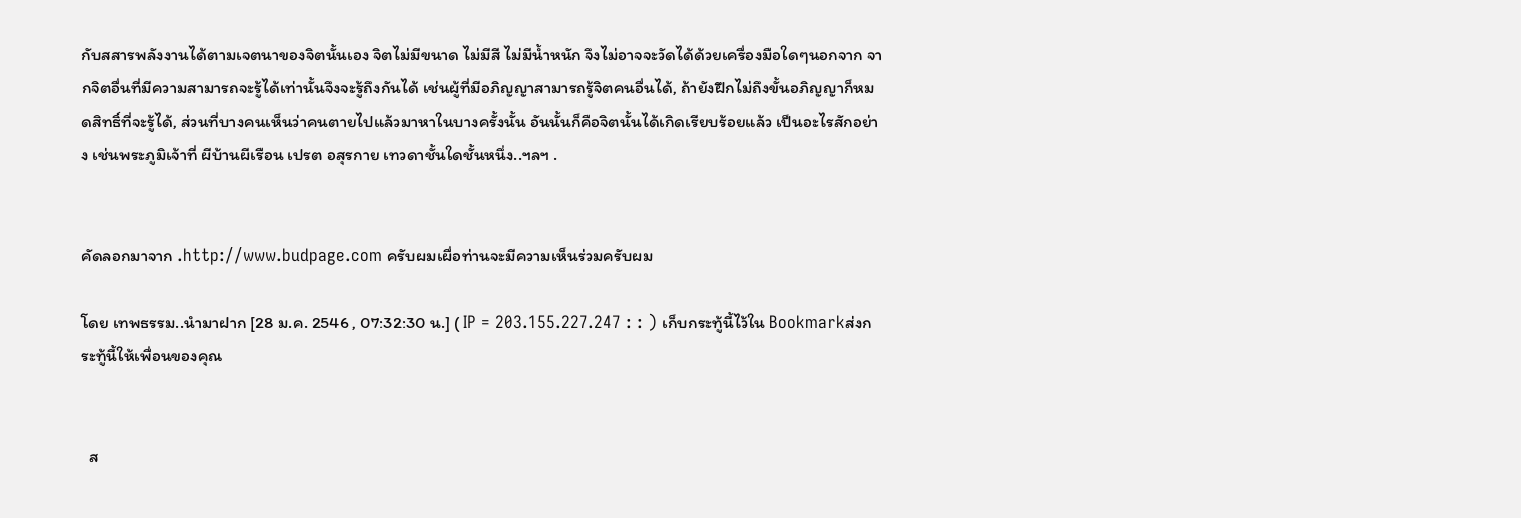กับสสารพลังงานได้ตามเจตนาของจิตนั้นเอง จิตไม่มีขนาด ไม่มีสี ไม่มีน้ำหนัก จึงไม่อาจจะวัดได้ด้วยเครื่องมือใดๆนอกจาก จากจิตอื่นที่มีความสามารถจะรู้ได้เท่านั้นจึงจะรู้ถึงกันได้ เช่นผู้ที่มีอภิญญาสามารถรู้จิตคนอื่นได้, ถ้ายังฝึกไม่ถึงขั้นอภิญญาก็หมดสิทธิ์ที่จะรู้ได้, ส่วนที่บางคนเห็นว่าคนตายไปแล้วมาหาในบางครั้งนั้น อันนั้นก็คือจิตนั้นได้เกิดเรียบร้อยแล้ว เป็นอะไรสักอย่าง เช่นพระภูมิเจ้าที่ ผีบ้านผีเรือน เปรต อสุรกาย เทวดาชั้นใดชั้นหนึ่ง..ฯลฯ .


คัดลอกมาจาก .http://www.budpage.com ครับผมเผื่อท่านจะมีความเห็นร่วมครับผม

โดย เทพธรรม..นำมาฝาก [28 ม.ค. 2546 , 07:32:30 น.] ( IP = 203.155.227.247 : : ) เก็บกระทู้นี้ไว้ใน Bookmarkส่งกระทู้นี้ให้เพื่อนของคุณ


  ส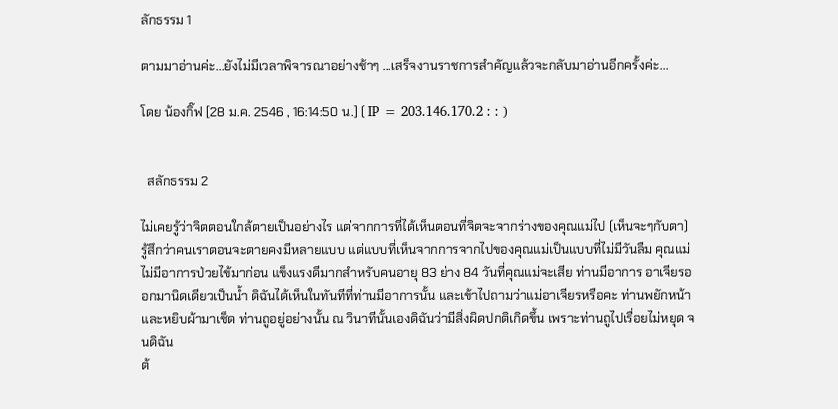ลักธรรม 1

ตามมาอ่านค่ะ...ยังไม่มีเวลาพิจารณาอย่างช้าๆ ...เสร็จงานราชการสำคัญแล้วจะกลับมาอ่านอีกครั้งค่ะ...

โดย น้องกิ๊ฟ [28 ม.ค. 2546 , 16:14:50 น.] ( IP = 203.146.170.2 : : )


  สลักธรรม 2

ไม่เคยรู้ว่าจิตตอนใกล้ตายเป็นอย่างไร แต่จากการที่ได้เห็นตอนที่จิตจะจากร่างของคุณแม่ไป (เห็นจะๆกับตา) รู้สึกว่าคนเราตอนจะตายคงมีหลายแบบ แต่แบบที่เห็นจากการจากไปของคุณแม่เป็นแบบที่ไม่มีวันลืม คุณแม่ไม่มีอาการป่วยไข้มาก่อน แข็งแรงดีมากสำหรับคนอายุ 83 ย่าง 84 วันที่คุณแม่จะเสีย ท่านมีอาการ อาเจียรออกมานิดเดียวเป็นน้ำ ดิฉันได้เห็นในทันทีที่ท่านมีอาการนั้น และเข้าไปถามว่าแม่อาเจียรหรือคะ ท่านพยักหน้า และหยิบผ้ามาเช็ด ท่านถูอยู่อย่างนั้น ณ วินาทีนั้นเองดิฉันว่ามีสิ่งผิดปกติเกิดขึ้น เพราะท่านถูไปเรื่อยไม่หยุด จนดิฉัน
ต้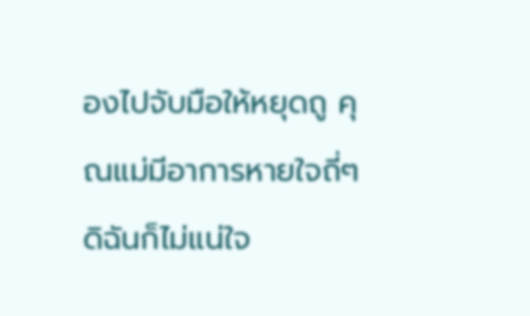องไปจับมือให้หยุดถู คุณแม่มีอาการหายใจถี่ๆ ดิฉันก็ไม่แน่ใจ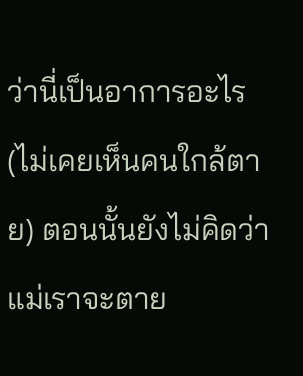ว่านี่เป็นอาการอะไร (ไม่เคยเห็นคนใกล้ตาย) ตอนนั้นยังไม่คิดว่าแม่เราจะตาย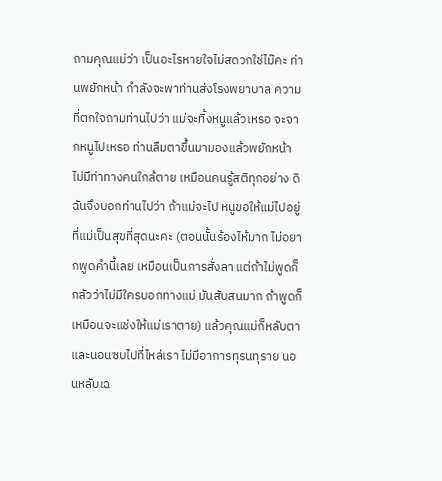ถามคุณแม่ว่า เป็นอะไรหายใจไม่สดวกใช่ไม๊คะ ท่านพยักหน้า กำลังจะพาท่านส่งโรงพยาบาล ความที่ตกใจถามท่านไปว่า แม่จะทิ้งหนูแล้วเหรอ จะจากหนูไปเหรอ ท่านลืมตาขึ้นมามองแล้วพยักหน้า ไม่มีท่าทางคนใกล้ตาย เหมือนคนรู้สติทุกอย่าง ดิฉันจึงบอกท่านไปว่า ถ้าแม่จะไป หนูขอให้แม่ไปอยู่ที่แม่เป็นสุขที่สุดนะคะ (ตอนนั้นร้องไห้มาก ไม่อยากพูดคำนี้เลย เหมือนเป็นการสั่งลา แต่ถ้าไม่พูดก็กลัวว่าไม่มีใครบอกทางแม่ มันสับสนมาก ถ้าพูดก็เหมือนจะแช่งให้แม่เราตาย) แล้วคุณแม่ก็หลับตาและนอนซบไปที่ไหล่เรา ไม่มีอาการทุรนทุราย นอนหลับเฉ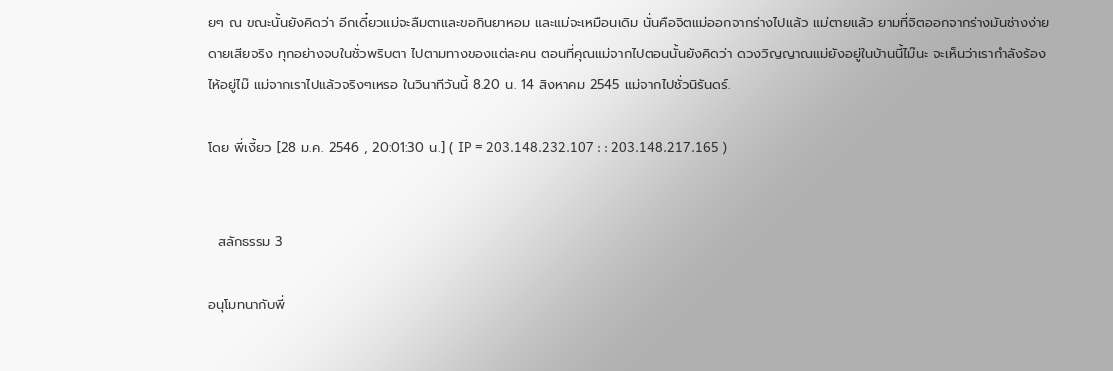ยๆ ณ ขณะนั้นยังคิดว่า อีกเดี๋ยวแม่จะลืมตาและขอกินยาหอม และแม่จะเหมือนเดิม นั่นคือจิตแม่ออกจากร่างไปแล้ว แม่ตายแล้ว ยามที่จิตออกจากร่างมันช่างง่ายดายเสียจริง ทุกอย่างจบในชั่วพริบตา ไปตามทางของแต่ละคน ตอนที่คุณแม่จากไปตอนนั้นยังคิดว่า ดวงวิญญาณแม่ยังอยู่ในบ้านนี้ไม๊นะ จะเห็นว่าเรากำลังร้องไห้อยู่ไม๊ แม่จากเราไปแล้วจริงๆเหรอ ในวินาทีวันนี้ 8.20 น. 14 สิงหาคม 2545 แม่จากไปชั่วนิรันดร์.

โดย พี่เงี้ยว [28 ม.ค. 2546 , 20:01:30 น.] ( IP = 203.148.232.107 : : 203.148.217.165 )


  สลักธรรม 3

อนุโมทนากับพี่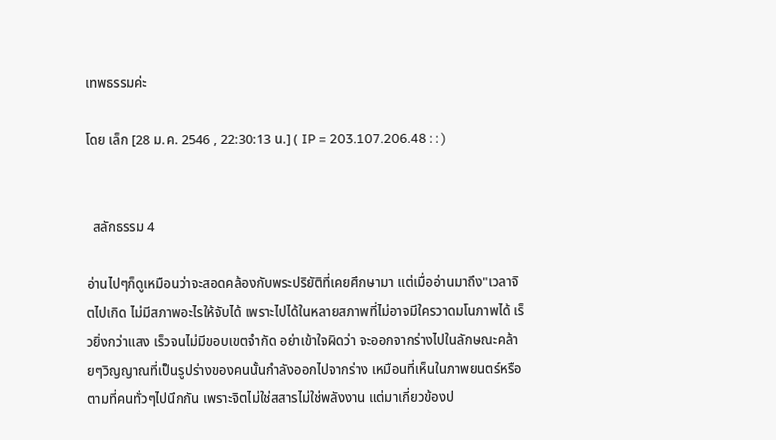เทพธรรมค่ะ

โดย เล็ก [28 ม.ค. 2546 , 22:30:13 น.] ( IP = 203.107.206.48 : : )


  สลักธรรม 4

อ่านไปๆก็ดูเหมือนว่าจะสอดคล้องกับพระปริยัติที่เคยศึกษามา แต่เมื่ออ่านมาถึง"เวลาจิตไปเกิด ไม่มีสภาพอะไรให้จับได้ เพราะไปได้ในหลายสภาพที่ไม่อาจมีใครวาดมโนภาพได้ เร็วยิ่งกว่าแสง เร็วจนไม่มีขอบเขตจำกัด อย่าเข้าใจผิดว่า จะออกจากร่างไปในลักษณะคล้ายๆวิญญาณที่เป็นรูปร่างของคนนั้นกำลังออกไปจากร่าง เหมือนที่เห็นในภาพยนตร์หรือตามที่คนทั่วๆไปนึกกัน เพราะจิตไม่ใช่สสารไม่ใช่พลังงาน แต่มาเกี่ยวข้องป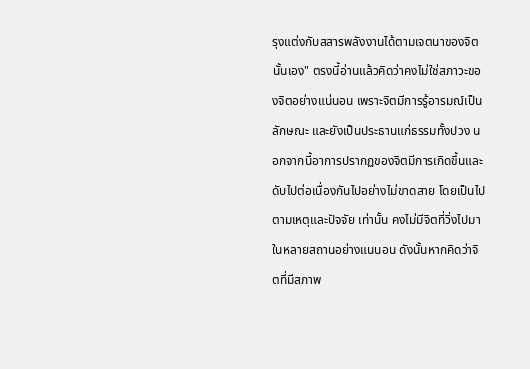รุงแต่งกับสสารพลังงานได้ตามเจตนาของจิตนั้นเอง" ตรงนี้อ่านแล้วคิดว่าคงไม่ใช่สภาวะของจิตอย่างแน่นอน เพราะจิตมีการรู้อารมณ์เป็นลักษณะ และยังเป็นประธานแก่ธรรมทั้งปวง นอกจากนี้อาการปรากฏของจิตมีการเกิดขึ้นและดับไปต่อเนื่องกันไปอย่างไม่ขาดสาย โดยเป็นไปตามเหตุและปัจจัย เท่านั้น คงไม่มีจิตที่วิ่งไปมาในหลายสถานอย่างแนนอน ดังนั้นหากคิดว่าจิตที่มีสภาพ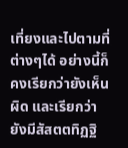เที่ยงและไปตามที่ต่างๆได้ อย่างนี้ก็คงเรียกว่ายังเห็นผิด และเรียกว่ายังมีสัสตตทิฏฐิ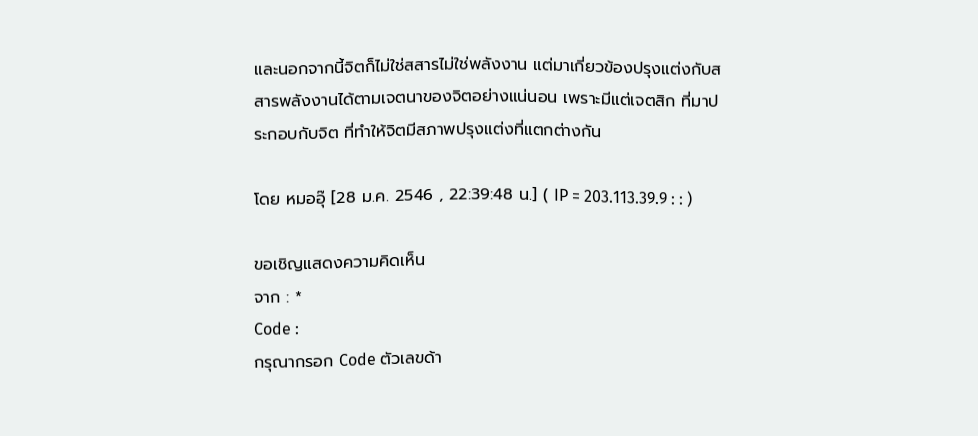และนอกจากนี้จิตก็ไม่ใช่สสารไม่ใช่พลังงาน แต่มาเกี่ยวข้องปรุงแต่งกับสสารพลังงานได้ตามเจตนาของจิตอย่างแน่นอน เพราะมีแต่เจตสิก ที่มาประกอบกับจิต ที่ทำให้จิตมีสภาพปรุงแต่งที่แตกต่างกัน

โดย หมออุ๊ [28 ม.ค. 2546 , 22:39:48 น.] ( IP = 203.113.39.9 : : )

ขอเชิญแสดงความคิดเห็น
จาก : *
Code :
กรุณากรอก Code ตัวเลขด้า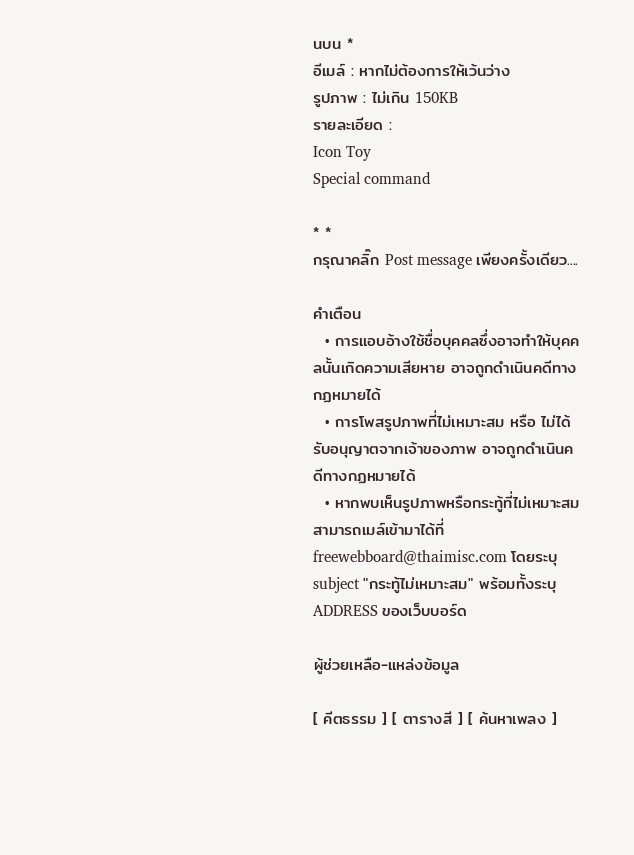นบน *
อีเมล์ : หากไม่ต้องการให้เว้นว่าง
รูปภาพ : ไม่เกิน 150KB
รายละเอียด :
Icon Toy
Special command

* *
กรุณาคลิ๊ก Post message เพียงครั้งเดียว....

คำเตือน
  • การแอบอ้างใช้ชื่อบุคคลซึ่งอาจทำให้บุคคลนั้นเกิดความเสียหาย อาจถูกดำเนินคดีทางกฏหมายได้
  • การโพสรูปภาพที่ไม่เหมาะสม หรือ ไม่ได้รับอนุญาตจากเจ้าของภาพ อาจถูกดำเนินคดีทางกฏหมายได้
  • หากพบเห็นรูปภาพหรือกระทู้ที่ไม่เหมาะสมสามารถเมล์เข้ามาได้ที่ freewebboard@thaimisc.com โดยระบุ subject "กระทู้ไม่เหมาะสม" พร้อมทั้งระบุ ADDRESS ของเว็บบอร์ด

ผู้ช่วยเหลือ-แหล่งข้อมูล

[ คีตธรรม ] [ ตารางสี ] [ ค้นหาเพลง ]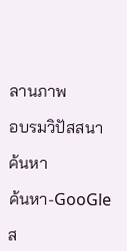ลานภาพ

อบรมวิปัสสนา

ค้นหา

ค้นหา-GooGle

ส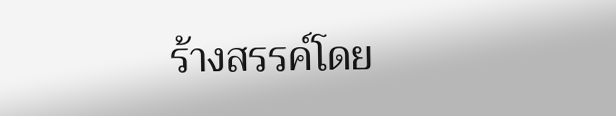ร้างสรรค์โดย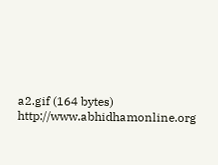a2.gif (164 bytes) http://www.abhidhamonline.org